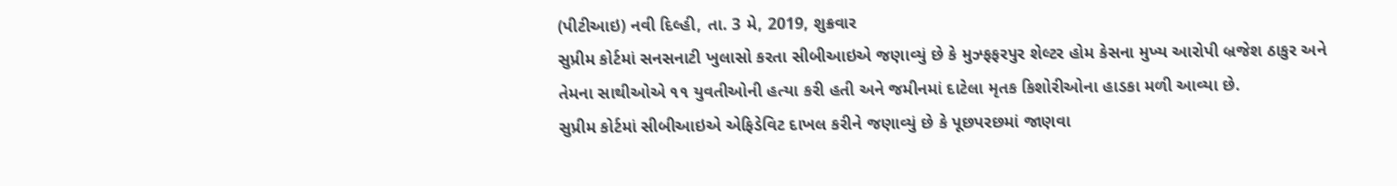(પીટીઆઇ) નવી દિલ્હી, તા. 3 મે, 2019, શુક્રવાર
સુપ્રીમ કોર્ટમાં સનસનાટી ખુલાસો કરતા સીબીઆઇએ જણાવ્યું છે કે મુઝ્ફફરપુર શેલ્ટર હોમ કેસના મુખ્ય આરોપી બ્રજેશ ઠાકુર અને તેમના સાથીઓએ ૧૧ યુવતીઓની હત્યા કરી હતી અને જમીનમાં દાટેલા મૃતક કિશોરીઓના હાડકા મળી આવ્યા છે.
સુપ્રીમ કોર્ટમાં સીબીઆઇએ એફિડેવિટ દાખલ કરીને જણાવ્યું છે કે પૂછપરછમાં જાણવા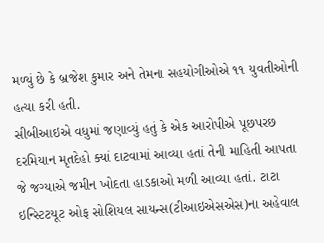મળ્યું છે કે બ્રજેશ કુમાર અને તેમના સહયોગીઓએ ૧૧ યુવતીઓની હત્યા કરી હતી.
સીબીઆઇએ વધુમાં જણાવ્યું હતું કે એક આરોપીએ પૂછપરછ દરમિયાન મૃતદેહો ક્યાં દાટવામાં આવ્યા હતાં તેની માહિતી આપતા જે જગ્યાએ જમીન ખોદતા હાડકાઓ મળી આવ્યા હતાં. ટાટા ઇન્સ્ટિટયૂટ ઓફ સોશિયલ સાયન્સ(ટીઆઇએસએસ)ના અહેવાલ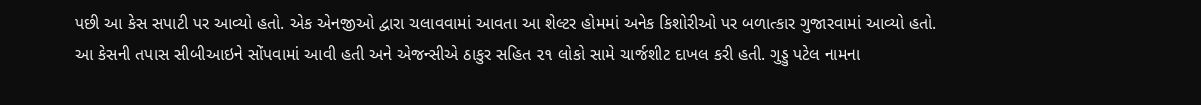પછી આ કેસ સપાટી પર આવ્યો હતો. એક એનજીઓ દ્વારા ચલાવવામાં આવતા આ શેલ્ટર હોમમાં અનેક કિશોરીઓ પર બળાત્કાર ગુજારવામાં આવ્યો હતો.
આ કેસની તપાસ સીબીઆઇને સોંપવામાં આવી હતી અને એજન્સીએ ઠાકુર સહિત ૨૧ લોકો સામે ચાર્જશીટ દાખલ કરી હતી. ગુડ્ડુ પટેલ નામના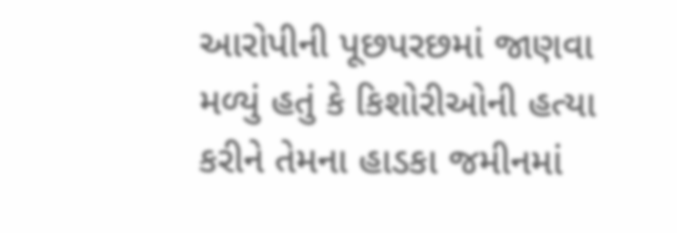આરોપીની પૂછપરછમાં જાણવા મળ્યું હતું કે કિશોરીઓની હત્યા કરીને તેમના હાડકા જમીનમાં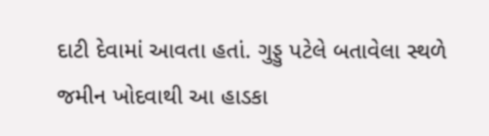દાટી દેવામાં આવતા હતાં. ગુડ્ડુ પટેલે બતાવેલા સ્થળે જમીન ખોદવાથી આ હાડકા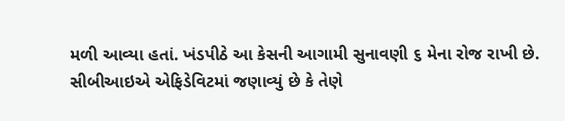મળી આવ્યા હતાં. ખંડપીઠે આ કેસની આગામી સુનાવણી ૬ મેના રોજ રાખી છે. સીબીઆઇએ એફિડેવિટમાં જણાવ્યું છે કે તેણે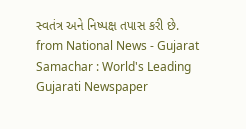સ્વતંત્ર અને નિષ્પક્ષ તપાસ કરી છે.
from National News - Gujarat Samachar : World's Leading Gujarati Newspaper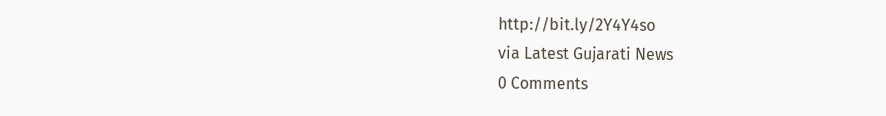http://bit.ly/2Y4Y4so
via Latest Gujarati News
0 Comments